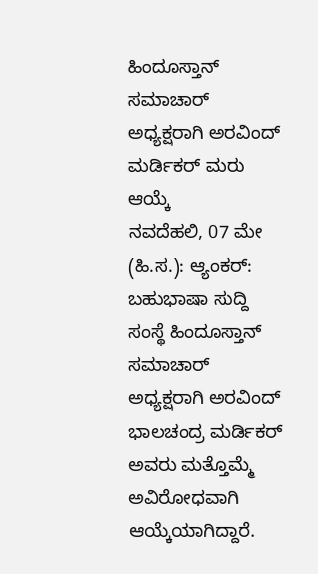ಹಿಂದೂಸ್ತಾನ್ ಸಮಾಚಾರ್ ಅಧ್ಯಕ್ಷರಾಗಿ ಅರವಿಂದ್ ಮರ್ಡಿಕರ್ ಮರು ಆಯ್ಕೆ
ನವದೆಹಲಿ, 07 ಮೇ (ಹಿ.ಸ.): ಆ್ಯಂಕರ್: ಬಹುಭಾಷಾ ಸುದ್ದಿ ಸಂಸ್ಥೆ ಹಿಂದೂಸ್ತಾನ್ ಸಮಾಚಾರ್ ಅಧ್ಯಕ್ಷರಾಗಿ ಅರವಿಂದ್ ಭಾಲಚಂದ್ರ ಮರ್ಡಿಕರ್ ಅವರು ಮತ್ತೊಮ್ಮೆ ಅವಿರೋಧವಾಗಿ ಆಯ್ಕೆಯಾಗಿದ್ದಾರೆ.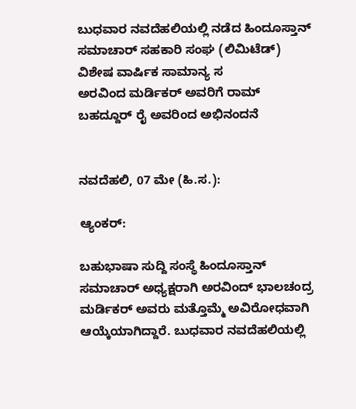ಬುಧವಾರ ನವದೆಹಲಿಯಲ್ಲಿ ನಡೆದ ಹಿಂದೂಸ್ತಾನ್ ಸಮಾಚಾರ್ ಸಹಕಾರಿ ಸಂಘ (ಲಿಮಿಟೆಡ್) ವಿಶೇಷ ವಾರ್ಷಿಕ ಸಾಮಾನ್ಯ ಸ
ಅರವಿಂದ ಮರ್ಡಿಕರ್ ಅವರಿಗೆ ರಾಮ್ ಬಹದ್ದೂರ್ ರೈ ಅವರಿಂದ ಅಭಿನಂದನೆ


ನವದೆಹಲಿ, 07 ಮೇ (ಹಿ.ಸ.):

ಆ್ಯಂಕರ್:

ಬಹುಭಾಷಾ ಸುದ್ದಿ ಸಂಸ್ಥೆ ಹಿಂದೂಸ್ತಾನ್ ಸಮಾಚಾರ್ ಅಧ್ಯಕ್ಷರಾಗಿ ಅರವಿಂದ್ ಭಾಲಚಂದ್ರ ಮರ್ಡಿಕರ್ ಅವರು ಮತ್ತೊಮ್ಮೆ ಅವಿರೋಧವಾಗಿ ಆಯ್ಕೆಯಾಗಿದ್ದಾರೆ. ಬುಧವಾರ ನವದೆಹಲಿಯಲ್ಲಿ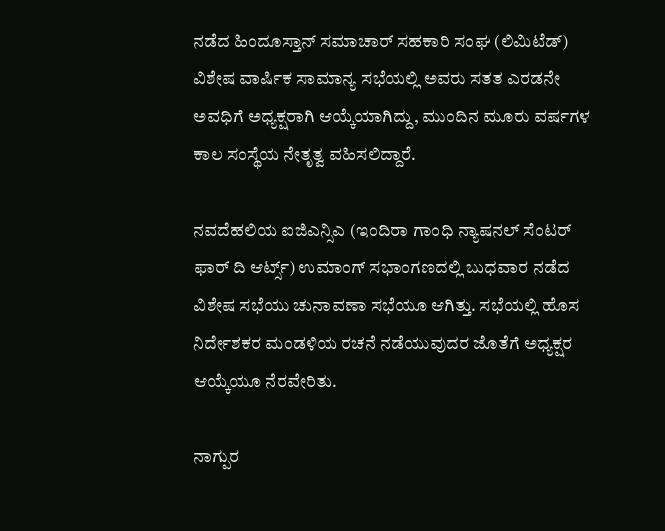ನಡೆದ ಹಿಂದೂಸ್ತಾನ್ ಸಮಾಚಾರ್ ಸಹಕಾರಿ ಸಂಘ (ಲಿಮಿಟೆಡ್) ವಿಶೇಷ ವಾರ್ಷಿಕ ಸಾಮಾನ್ಯ ಸಭೆಯಲ್ಲಿ ಅವರು ಸತತ ಎರಡನೇ ಅವಧಿಗೆ ಅಧ್ಯಕ್ಷರಾಗಿ ಆಯ್ಕೆಯಾಗಿದ್ದು, ಮುಂದಿನ ಮೂರು ವರ್ಷಗಳ ಕಾಲ ಸಂಸ್ಥೆಯ ನೇತೃತ್ವ ವಹಿಸಲಿದ್ದಾರೆ.

ನವದೆಹಲಿಯ ಐಜಿಎನ್ಸಿಎ (ಇಂದಿರಾ ಗಾಂಧಿ ನ್ಯಾಷನಲ್ ಸೆಂಟರ್ ಫಾರ್ ದಿ ಆರ್ಟ್ಸ್) ಉಮಾಂಗ್ ಸಭಾಂಗಣದಲ್ಲಿ ಬುಧವಾರ ನಡೆದ ವಿಶೇಷ ಸಭೆಯು ಚುನಾವಣಾ ಸಭೆಯೂ ಆಗಿತ್ತು. ಸಭೆಯಲ್ಲಿ ಹೊಸ ನಿರ್ದೇಶಕರ ಮಂಡಳಿಯ ರಚನೆ ನಡೆಯುವುದರ ಜೊತೆಗೆ ಅಧ್ಯಕ್ಷರ ಆಯ್ಕೆಯೂ ನೆರವೇರಿತು.

ನಾಗ್ಪುರ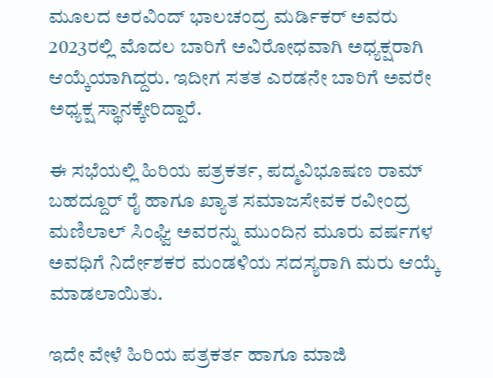ಮೂಲದ ಅರವಿಂದ್ ಭಾಲಚಂದ್ರ ಮರ್ಡಿಕರ್ ಅವರು 2023ರಲ್ಲಿ ಮೊದಲ ಬಾರಿಗೆ ಅವಿರೋಧವಾಗಿ ಅಧ್ಯಕ್ಷರಾಗಿ ಆಯ್ಕೆಯಾಗಿದ್ದರು. ಇದೀಗ ಸತತ ಎರಡನೇ ಬಾರಿಗೆ ಅವರೇ ಅಧ್ಯಕ್ಷ ಸ್ಥಾನಕ್ಕೇರಿದ್ದಾರೆ.

ಈ ಸಭೆಯಲ್ಲಿ ಹಿರಿಯ ಪತ್ರಕರ್ತ, ಪದ್ಮವಿಭೂಷಣ ರಾಮ್ ಬಹದ್ದೂರ್ ರೈ ಹಾಗೂ ಖ್ಯಾತ ಸಮಾಜಸೇವಕ ರವೀಂದ್ರ ಮಣಿಲಾಲ್ ಸಿಂಘ್ವಿ ಅವರನ್ನು ಮುಂದಿನ ಮೂರು ವರ್ಷಗಳ ಅವಧಿಗೆ ನಿರ್ದೇಶಕರ ಮಂಡಳಿಯ ಸದಸ್ಯರಾಗಿ ಮರು ಆಯ್ಕೆ ಮಾಡಲಾಯಿತು.

ಇದೇ ವೇಳೆ ಹಿರಿಯ ಪತ್ರಕರ್ತ ಹಾಗೂ ಮಾಜಿ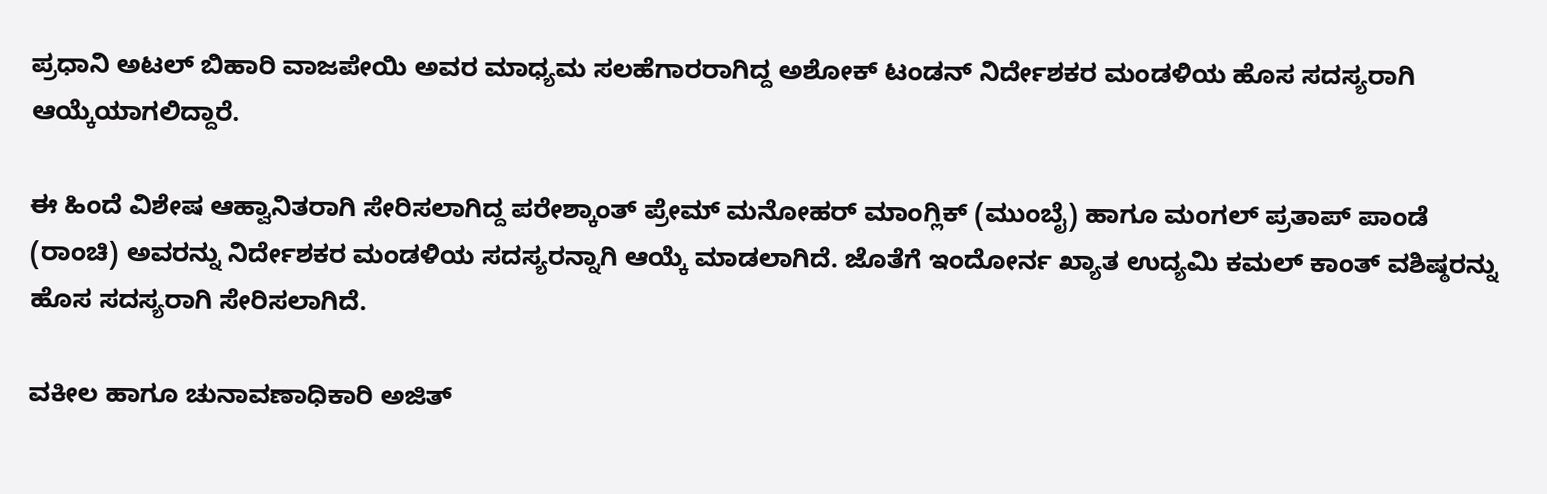ಪ್ರಧಾನಿ ಅಟಲ್ ಬಿಹಾರಿ ವಾಜಪೇಯಿ ಅವರ ಮಾಧ್ಯಮ ಸಲಹೆಗಾರರಾಗಿದ್ದ ಅಶೋಕ್ ಟಂಡನ್ ನಿರ್ದೇಶಕರ ಮಂಡಳಿಯ ಹೊಸ ಸದಸ್ಯರಾಗಿ ಆಯ್ಕೆಯಾಗಲಿದ್ದಾರೆ.

ಈ ಹಿಂದೆ ವಿಶೇಷ ಆಹ್ವಾನಿತರಾಗಿ ಸೇರಿಸಲಾಗಿದ್ದ ಪರೇಶ್ಕಾಂತ್ ಪ್ರೇಮ್ ಮನೋಹರ್ ಮಾಂಗ್ಲಿಕ್ (ಮುಂಬೈ) ಹಾಗೂ ಮಂಗಲ್ ಪ್ರತಾಪ್ ಪಾಂಡೆ (ರಾಂಚಿ) ಅವರನ್ನು ನಿರ್ದೇಶಕರ ಮಂಡಳಿಯ ಸದಸ್ಯರನ್ನಾಗಿ ಆಯ್ಕೆ ಮಾಡಲಾಗಿದೆ. ಜೊತೆಗೆ ಇಂದೋರ್ನ ಖ್ಯಾತ ಉದ್ಯಮಿ ಕಮಲ್ ಕಾಂತ್ ವಶಿಷ್ಠರನ್ನು ಹೊಸ ಸದಸ್ಯರಾಗಿ ಸೇರಿಸಲಾಗಿದೆ.

ವಕೀಲ ಹಾಗೂ ಚುನಾವಣಾಧಿಕಾರಿ ಅಜಿತ್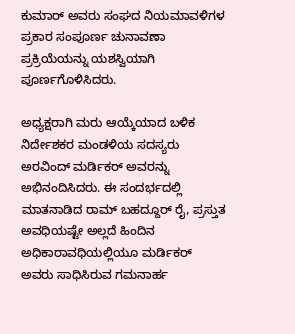ಕುಮಾರ್ ಅವರು ಸಂಘದ ನಿಯಮಾವಳಿಗಳ ಪ್ರಕಾರ ಸಂಪೂರ್ಣ ಚುನಾವಣಾ ಪ್ರಕ್ರಿಯೆಯನ್ನು ಯಶಸ್ವಿಯಾಗಿ ಪೂರ್ಣಗೊಳಿಸಿದರು.

ಅಧ್ಯಕ್ಷರಾಗಿ ಮರು ಆಯ್ಕೆಯಾದ ಬಳಿಕ ನಿರ್ದೇಶಕರ ಮಂಡಳಿಯ ಸದಸ್ಯರು ಅರವಿಂದ್ ಮರ್ಡಿಕರ್ ಅವರನ್ನು ಅಭಿನಂದಿಸಿದರು. ಈ ಸಂದರ್ಭದಲ್ಲಿ ಮಾತನಾಡಿದ ರಾಮ್ ಬಹದ್ದೂರ್ ರೈ, ಪ್ರಸ್ತುತ ಅವಧಿಯಷ್ಟೇ ಅಲ್ಲದೆ ಹಿಂದಿನ ಅಧಿಕಾರಾವಧಿಯಲ್ಲಿಯೂ ಮರ್ಡಿಕರ್ ಅವರು ಸಾಧಿಸಿರುವ ಗಮನಾರ್ಹ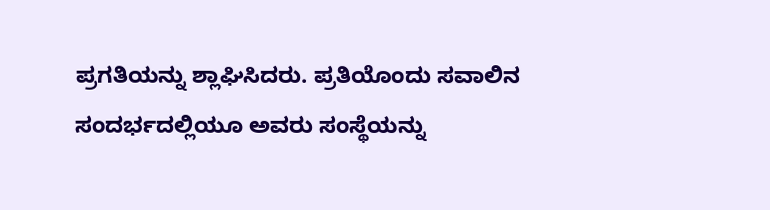ಪ್ರಗತಿಯನ್ನು ಶ್ಲಾಘಿಸಿದರು. ಪ್ರತಿಯೊಂದು ಸವಾಲಿನ ಸಂದರ್ಭದಲ್ಲಿಯೂ ಅವರು ಸಂಸ್ಥೆಯನ್ನು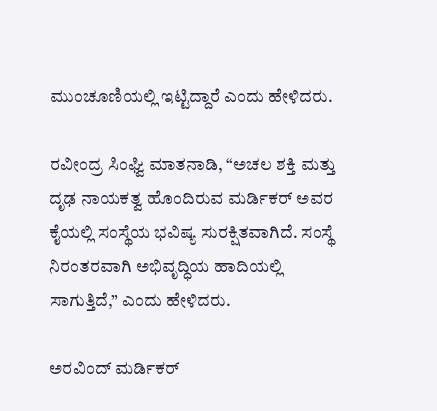ಮುಂಚೂಣಿಯಲ್ಲಿ ಇಟ್ಟಿದ್ದಾರೆ ಎಂದು ಹೇಳಿದರು.

ರವೀಂದ್ರ ಸಿಂಘ್ವಿ ಮಾತನಾಡಿ, “ಅಚಲ ಶಕ್ತಿ ಮತ್ತು ದೃಢ ನಾಯಕತ್ವ ಹೊಂದಿರುವ ಮರ್ಡಿಕರ್ ಅವರ ಕೈಯಲ್ಲಿ ಸಂಸ್ಥೆಯ ಭವಿಷ್ಯ ಸುರಕ್ಷಿತವಾಗಿದೆ. ಸಂಸ್ಥೆ ನಿರಂತರವಾಗಿ ಅಭಿವೃದ್ಧಿಯ ಹಾದಿಯಲ್ಲಿ ಸಾಗುತ್ತಿದೆ,” ಎಂದು ಹೇಳಿದರು.

ಅರವಿಂದ್ ಮರ್ಡಿಕರ್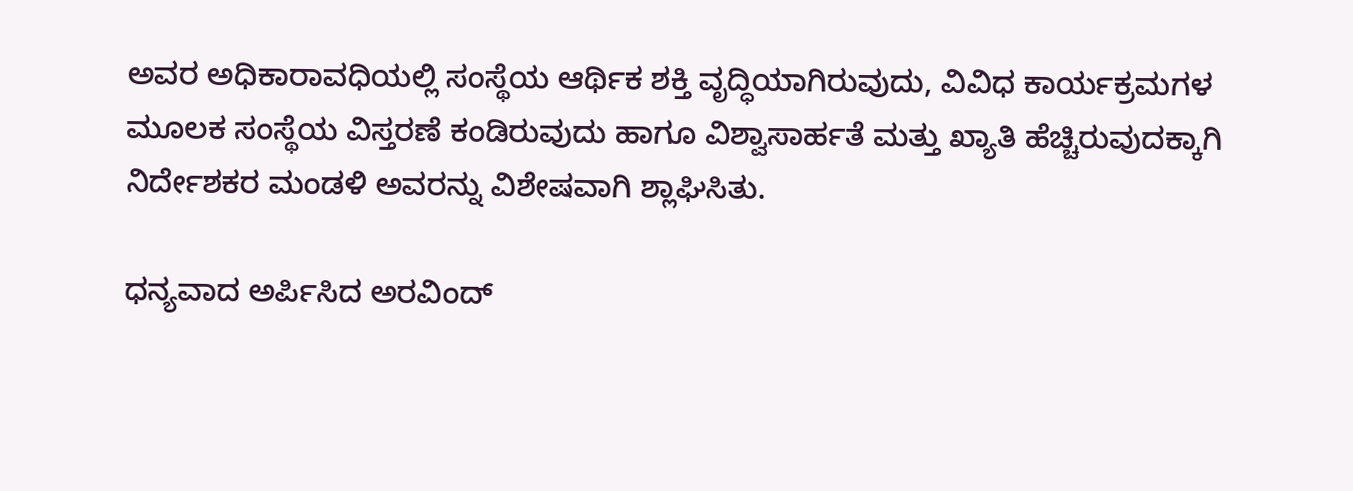ಅವರ ಅಧಿಕಾರಾವಧಿಯಲ್ಲಿ ಸಂಸ್ಥೆಯ ಆರ್ಥಿಕ ಶಕ್ತಿ ವೃದ್ಧಿಯಾಗಿರುವುದು, ವಿವಿಧ ಕಾರ್ಯಕ್ರಮಗಳ ಮೂಲಕ ಸಂಸ್ಥೆಯ ವಿಸ್ತರಣೆ ಕಂಡಿರುವುದು ಹಾಗೂ ವಿಶ್ವಾಸಾರ್ಹತೆ ಮತ್ತು ಖ್ಯಾತಿ ಹೆಚ್ಚಿರುವುದಕ್ಕಾಗಿ ನಿರ್ದೇಶಕರ ಮಂಡಳಿ ಅವರನ್ನು ವಿಶೇಷವಾಗಿ ಶ್ಲಾಘಿಸಿತು.

ಧನ್ಯವಾದ ಅರ್ಪಿಸಿದ ಅರವಿಂದ್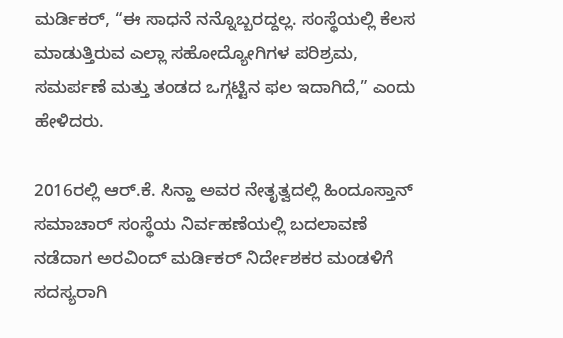ಮರ್ಡಿಕರ್, “ಈ ಸಾಧನೆ ನನ್ನೊಬ್ಬರದ್ದಲ್ಲ. ಸಂಸ್ಥೆಯಲ್ಲಿ ಕೆಲಸ ಮಾಡುತ್ತಿರುವ ಎಲ್ಲಾ ಸಹೋದ್ಯೋಗಿಗಳ ಪರಿಶ್ರಮ, ಸಮರ್ಪಣೆ ಮತ್ತು ತಂಡದ ಒಗ್ಗಟ್ಟಿನ ಫಲ ಇದಾಗಿದೆ,” ಎಂದು ಹೇಳಿದರು.

2016ರಲ್ಲಿ ಆರ್.ಕೆ. ಸಿನ್ಹಾ ಅವರ ನೇತೃತ್ವದಲ್ಲಿ ಹಿಂದೂಸ್ತಾನ್ ಸಮಾಚಾರ್ ಸಂಸ್ಥೆಯ ನಿರ್ವಹಣೆಯಲ್ಲಿ ಬದಲಾವಣೆ ನಡೆದಾಗ ಅರವಿಂದ್ ಮರ್ಡಿಕರ್ ನಿರ್ದೇಶಕರ ಮಂಡಳಿಗೆ ಸದಸ್ಯರಾಗಿ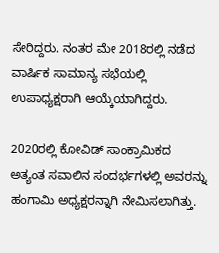ಸೇರಿದ್ದರು. ನಂತರ ಮೇ 2018ರಲ್ಲಿ ನಡೆದ ವಾರ್ಷಿಕ ಸಾಮಾನ್ಯ ಸಭೆಯಲ್ಲಿ ಉಪಾಧ್ಯಕ್ಷರಾಗಿ ಆಯ್ಕೆಯಾಗಿದ್ದರು.

2020ರಲ್ಲಿ ಕೋವಿಡ್ ಸಾಂಕ್ರಾಮಿಕದ ಅತ್ಯಂತ ಸವಾಲಿನ ಸಂದರ್ಭಗಳಲ್ಲಿ ಅವರನ್ನು ಹಂಗಾಮಿ ಅಧ್ಯಕ್ಷರನ್ನಾಗಿ ನೇಮಿಸಲಾಗಿತ್ತು.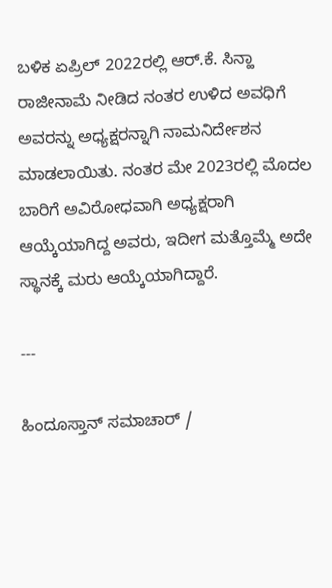ಬಳಿಕ ಏಪ್ರಿಲ್ 2022ರಲ್ಲಿ ಆರ್.ಕೆ. ಸಿನ್ಹಾ ರಾಜೀನಾಮೆ ನೀಡಿದ ನಂತರ ಉಳಿದ ಅವಧಿಗೆ ಅವರನ್ನು ಅಧ್ಯಕ್ಷರನ್ನಾಗಿ ನಾಮನಿರ್ದೇಶನ ಮಾಡಲಾಯಿತು. ನಂತರ ಮೇ 2023ರಲ್ಲಿ ಮೊದಲ ಬಾರಿಗೆ ಅವಿರೋಧವಾಗಿ ಅಧ್ಯಕ್ಷರಾಗಿ ಆಯ್ಕೆಯಾಗಿದ್ದ ಅವರು, ಇದೀಗ ಮತ್ತೊಮ್ಮೆ ಅದೇ ಸ್ಥಾನಕ್ಕೆ ಮರು ಆಯ್ಕೆಯಾಗಿದ್ದಾರೆ.

---

ಹಿಂದೂಸ್ತಾನ್ ಸಮಾಚಾರ್ /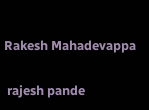Rakesh Mahadevappa


 rajesh pande